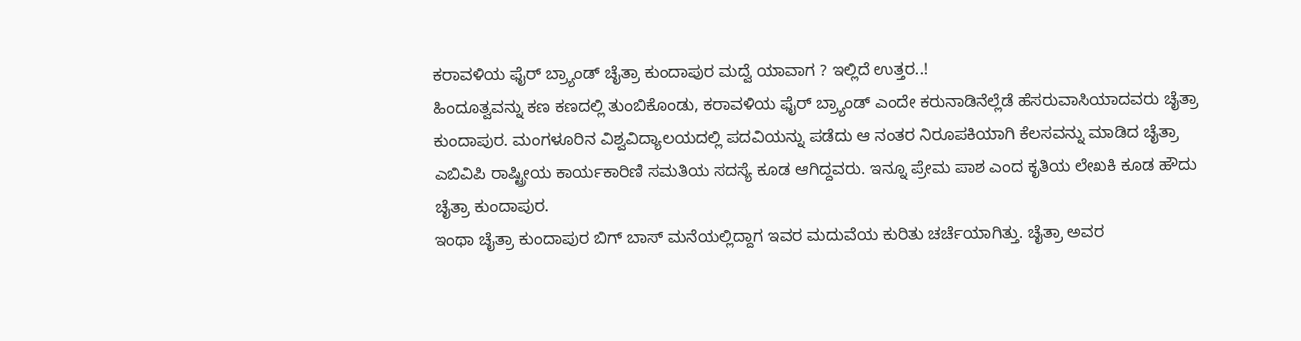ಕರಾವಳಿಯ ಫೈರ್ ಬ್ರ್ಯಾಂಡ್ ಚೈತ್ರಾ ಕುಂದಾಪುರ ಮದ್ವೆ ಯಾವಾಗ ? ಇಲ್ಲಿದೆ ಉತ್ತರ..!
ಹಿಂದೂತ್ವವನ್ನು ಕಣ ಕಣದಲ್ಲಿ ತುಂಬಿಕೊಂಡು, ಕರಾವಳಿಯ ಫೈರ್ ಬ್ರ್ಯಾಂಡ್ ಎಂದೇ ಕರುನಾಡಿನೆಲ್ಲೆಡೆ ಹೆಸರುವಾಸಿಯಾದವರು ಚೈತ್ರಾ ಕುಂದಾಪುರ. ಮಂಗಳೂರಿನ ವಿಶ್ವವಿದ್ಯಾಲಯದಲ್ಲಿ ಪದವಿಯನ್ನು ಪಡೆದು ಆ ನಂತರ ನಿರೂಪಕಿಯಾಗಿ ಕೆಲಸವನ್ನು ಮಾಡಿದ ಚೈತ್ರಾ ಎಬಿವಿಪಿ ರಾಷ್ಟ್ರೀಯ ಕಾರ್ಯಕಾರಿಣಿ ಸಮತಿಯ ಸದಸ್ಯೆ ಕೂಡ ಆಗಿದ್ದವರು. ಇನ್ನೂ ಪ್ರೇಮ ಪಾಶ ಎಂದ ಕೃತಿಯ ಲೇಖಕಿ ಕೂಡ ಹೌದು ಚೈತ್ರಾ ಕುಂದಾಪುರ.
ಇಂಥಾ ಚೈತ್ರಾ ಕುಂದಾಪುರ ಬಿಗ್ ಬಾಸ್ ಮನೆಯಲ್ಲಿದ್ದಾಗ ಇವರ ಮದುವೆಯ ಕುರಿತು ಚರ್ಚೆಯಾಗಿತ್ತು. ಚೈತ್ರಾ ಅವರ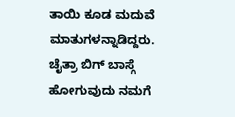ತಾಯಿ ಕೂಡ ಮದುವೆ ಮಾತುಗಳನ್ನಾಡಿದ್ದರು. ಚೈತ್ರಾ ಬಿಗ್ ಬಾಸ್ಗೆ ಹೋಗುವುದು ನಮಗೆ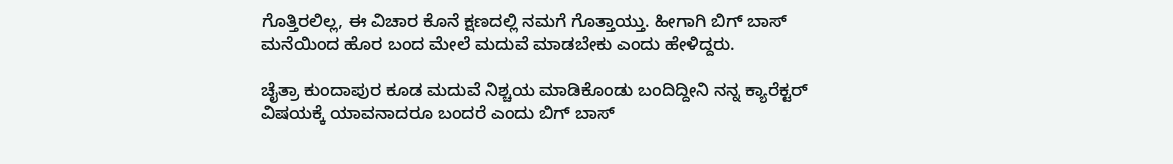ಗೊತ್ತಿರಲಿಲ್ಲ, ಈ ವಿಚಾರ ಕೊನೆ ಕ್ಷಣದಲ್ಲಿ ನಮಗೆ ಗೊತ್ತಾಯ್ತು. ಹೀಗಾಗಿ ಬಿಗ್ ಬಾಸ್ ಮನೆಯಿಂದ ಹೊರ ಬಂದ ಮೇಲೆ ಮದುವೆ ಮಾಡಬೇಕು ಎಂದು ಹೇಳಿದ್ದರು.

ಚೈತ್ರಾ ಕುಂದಾಪುರ ಕೂಡ ಮದುವೆ ನಿಶ್ಚಯ ಮಾಡಿಕೊಂಡು ಬಂದಿದ್ದೀನಿ ನನ್ನ ಕ್ಯಾರೆಕ್ಟರ್ ವಿಷಯಕ್ಕೆ ಯಾವನಾದರೂ ಬಂದರೆ ಎಂದು ಬಿಗ್ ಬಾಸ್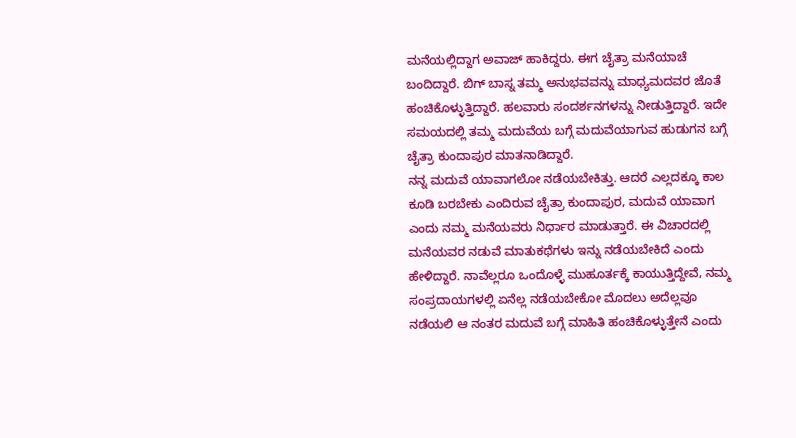ಮನೆಯಲ್ಲಿದ್ದಾಗ ಅವಾಜ್ ಹಾಕಿದ್ದರು. ಈಗ ಚೈತ್ರಾ ಮನೆಯಾಚೆ ಬಂದಿದ್ದಾರೆ. ಬಿಗ್ ಬಾಸ್ನ ತಮ್ಮ ಅನುಭವವನ್ನು ಮಾಧ್ಯಮದವರ ಜೊತೆ ಹಂಚಿಕೊಳ್ಳುತ್ತಿದ್ದಾರೆ. ಹಲವಾರು ಸಂದರ್ಶನಗಳನ್ನು ನೀಡುತ್ತಿದ್ದಾರೆ. ಇದೇ ಸಮಯದಲ್ಲಿ ತಮ್ಮ ಮದುವೆಯ ಬಗ್ಗೆ ಮದುವೆಯಾಗುವ ಹುಡುಗನ ಬಗ್ಗೆ ಚೈತ್ರಾ ಕುಂದಾಪುರ ಮಾತನಾಡಿದ್ದಾರೆ.
ನನ್ನ ಮದುವೆ ಯಾವಾಗಲೋ ನಡೆಯಬೇಕಿತ್ತು. ಆದರೆ ಎಲ್ಲದಕ್ಕೂ ಕಾಲ ಕೂಡಿ ಬರಬೇಕು ಎಂದಿರುವ ಚೈತ್ರಾ ಕುಂದಾಪುರ, ಮದುವೆ ಯಾವಾಗ ಎಂದು ನಮ್ಮ ಮನೆಯವರು ನಿರ್ಧಾರ ಮಾಡುತ್ತಾರೆ. ಈ ವಿಚಾರದಲ್ಲಿ ಮನೆಯವರ ನಡುವೆ ಮಾತುಕಥೆಗಳು ಇನ್ನು ನಡೆಯಬೇಕಿದೆ ಎಂದು ಹೇಳಿದ್ದಾರೆ. ನಾವೆಲ್ಲರೂ ಒಂದೊಳ್ಳೆ ಮುಹೂರ್ತಕ್ಕೆ ಕಾಯುತ್ತಿದ್ದೇವೆ, ನಮ್ಮ ಸಂಪ್ರದಾಯಗಳಲ್ಲಿ ಏನೆಲ್ಲ ನಡೆಯಬೇಕೋ ಮೊದಲು ಅದೆಲ್ಲವೂ ನಡೆಯಲಿ ಆ ನಂತರ ಮದುವೆ ಬಗ್ಗೆ ಮಾಹಿತಿ ಹಂಚಿಕೊಳ್ಳುತ್ತೇನೆ ಎಂದು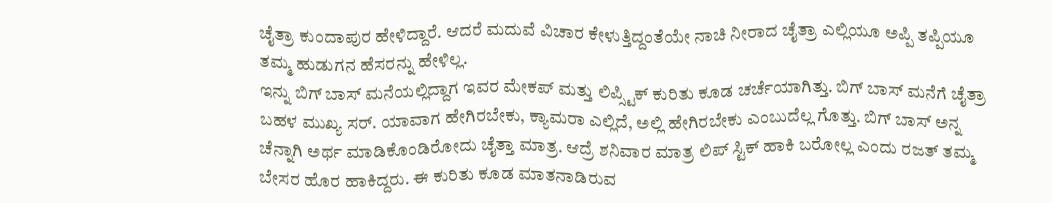ಚೈತ್ರಾ ಕುಂದಾಪುರ ಹೇಳಿದ್ದಾರೆ. ಆದರೆ ಮದುವೆ ವಿಚಾರ ಕೇಳುತ್ತಿದ್ದಂತೆಯೇ ನಾಚಿ ನೀರಾದ ಚೈತ್ರಾ ಎಲ್ಲಿಯೂ ಅಪ್ಪಿ ತಪ್ಪಿಯೂ ತಮ್ಮ ಹುಡುಗನ ಹೆಸರನ್ನು ಹೇಳಿಲ್ಲ.
ಇನ್ನು ಬಿಗ್ ಬಾಸ್ ಮನೆಯಲ್ಲಿದ್ದಾಗ ಇವರ ಮೇಕಪ್ ಮತ್ತು ಲಿಪ್ಸ್ಟಿಕ್ ಕುರಿತು ಕೂಡ ಚರ್ಚೆಯಾಗಿತ್ತು. ಬಿಗ್ ಬಾಸ್ ಮನೆಗೆ ಚೈತ್ರಾ ಬಹಳ ಮುಖ್ಯ ಸರ್. ಯಾವಾಗ ಹೇಗಿರಬೇಕು, ಕ್ಯಾಮರಾ ಎಲ್ಲಿದೆ, ಅಲ್ಲಿ ಹೇಗಿರಬೇಕು ಎಂಬುದೆಲ್ಲ ಗೊತ್ತು. ಬಿಗ್ ಬಾಸ್ ಅನ್ನ ಚೆನ್ನಾಗಿ ಅರ್ಥ ಮಾಡಿಕೊಂಡಿರೋದು ಚೈತ್ತಾ ಮಾತ್ರ. ಆದ್ರೆ ಶನಿವಾರ ಮಾತ್ರ ಲಿಪ್ ಸ್ಟಿಕ್ ಹಾಕಿ ಬರೋಲ್ಲ ಎಂದು ರಜತ್ ತಮ್ಮ ಬೇಸರ ಹೊರ ಹಾಕಿದ್ದರು. ಈ ಕುರಿತು ಕೂಡ ಮಾತನಾಡಿರುವ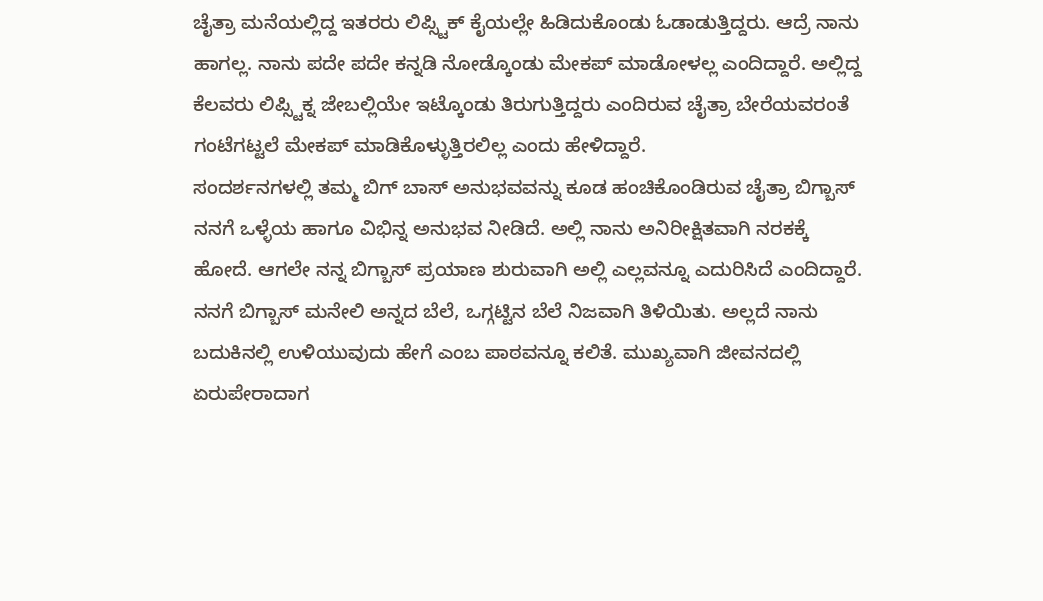ಚೈತ್ರಾ ಮನೆಯಲ್ಲಿದ್ದ ಇತರರು ಲಿಪ್ಸ್ಟಿಕ್ ಕೈಯಲ್ಲೇ ಹಿಡಿದುಕೊಂಡು ಓಡಾಡುತ್ತಿದ್ದರು. ಆದ್ರೆ ನಾನು ಹಾಗಲ್ಲ. ನಾನು ಪದೇ ಪದೇ ಕನ್ನಡಿ ನೋಡ್ಕೊಂಡು ಮೇಕಪ್ ಮಾಡೋಳಲ್ಲ ಎಂದಿದ್ದಾರೆ. ಅಲ್ಲಿದ್ದ ಕೆಲವರು ಲಿಪ್ಸ್ಟಿಕ್ನ ಜೇಬಲ್ಲಿಯೇ ಇಟ್ಕೊಂಡು ತಿರುಗುತ್ತಿದ್ದರು ಎಂದಿರುವ ಚೈತ್ರಾ ಬೇರೆಯವರಂತೆ ಗಂಟೆಗಟ್ಟಲೆ ಮೇಕಪ್ ಮಾಡಿಕೊಳ್ಳುತ್ತಿರಲಿಲ್ಲ ಎಂದು ಹೇಳಿದ್ದಾರೆ.
ಸಂದರ್ಶನಗಳಲ್ಲಿ ತಮ್ಮ ಬಿಗ್ ಬಾಸ್ ಅನುಭವವನ್ನು ಕೂಡ ಹಂಚಿಕೊಂಡಿರುವ ಚೈತ್ರಾ ಬಿಗ್ಬಾಸ್ ನನಗೆ ಒಳ್ಳೆಯ ಹಾಗೂ ವಿಭಿನ್ನ ಅನುಭವ ನೀಡಿದೆ. ಅಲ್ಲಿ ನಾನು ಅನಿರೀಕ್ಷಿತವಾಗಿ ನರಕಕ್ಕೆ ಹೋದೆ. ಆಗಲೇ ನನ್ನ ಬಿಗ್ಬಾಸ್ ಪ್ರಯಾಣ ಶುರುವಾಗಿ ಅಲ್ಲಿ ಎಲ್ಲವನ್ನೂ ಎದುರಿಸಿದೆ ಎಂದಿದ್ದಾರೆ. ನನಗೆ ಬಿಗ್ಬಾಸ್ ಮನೇಲಿ ಅನ್ನದ ಬೆಲೆ, ಒಗ್ಗಟ್ಟಿನ ಬೆಲೆ ನಿಜವಾಗಿ ತಿಳಿಯಿತು. ಅಲ್ಲದೆ ನಾನು ಬದುಕಿನಲ್ಲಿ ಉಳಿಯುವುದು ಹೇಗೆ ಎಂಬ ಪಾಠವನ್ನೂ ಕಲಿತೆ. ಮುಖ್ಯವಾಗಿ ಜೀವನದಲ್ಲಿ ಏರುಪೇರಾದಾಗ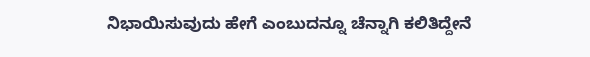ನಿಭಾಯಿಸುವುದು ಹೇಗೆ ಎಂಬುದನ್ನೂ ಚೆನ್ನಾಗಿ ಕಲಿತಿದ್ದೇನೆ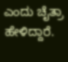ಎಂದು ಚೈತ್ರಾ ಹೇಳಿದ್ದಾರೆ.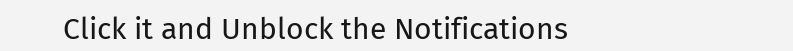Click it and Unblock the Notifications